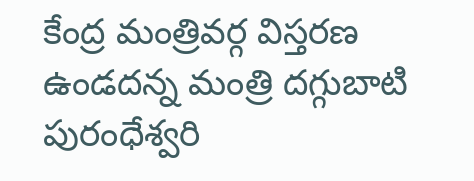కేంద్ర మంత్రివర్గ విస్తరణ ఉండదన్న మంత్రి దగ్గుబాటి పురంధేశ్వరి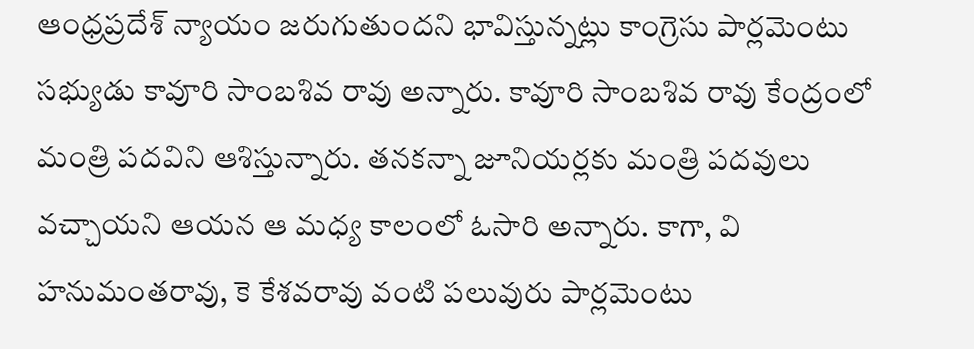ఆంధ్రప్రదేశ్ న్యాయం జరుగుతుందని భావిస్తున్నట్లు కాంగ్రెసు పార్లమెంటు సభ్యుడు కావూరి సాంబశివ రావు అన్నారు. కావూరి సాంబశివ రావు కేంద్రంలో మంత్రి పదవిని ఆశిస్తున్నారు. తనకన్నా జూనియర్లకు మంత్రి పదవులు వచ్చాయని ఆయన ఆ మధ్య కాలంలో ఓసారి అన్నారు. కాగా, వి హనుమంతరావు, కె కేశవరావు వంటి పలువురు పార్లమెంటు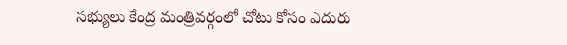సభ్యులు కేంద్ర మంత్రివర్గంలో చోటు కోసం ఎదురు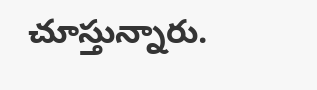చూస్తున్నారు.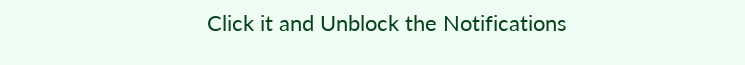Click it and Unblock the Notifications